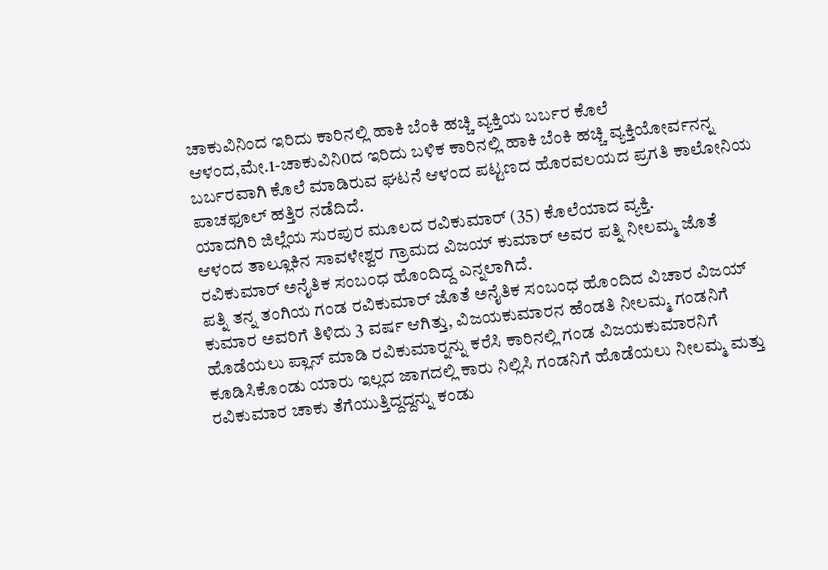ಚಾಕುವಿನಿಂದ ಇರಿದು ಕಾರಿನಲ್ಲಿ ಹಾಕಿ ಬೆಂಕಿ ಹಚ್ಚಿ ವ್ಯಕ್ತಿಯ ಬರ್ಬರ ಕೊಲೆ
ಆಳಂದ,ಮೇ.1-ಚಾಕುವಿನಿ0ದ ಇರಿದು ಬಳಿಕ ಕಾರಿನಲ್ಲಿ ಹಾಕಿ ಬೆಂಕಿ ಹಚ್ಚಿ ವ್ಯಕ್ತಿಯೋರ್ವನನ್ನ ಬರ್ಬರವಾಗಿ ಕೊಲೆ ಮಾಡಿರುವ ಘಟನೆ ಆಳಂದ ಪಟ್ಟಣದ ಹೊರವಲಯದ ಪ್ರಗತಿ ಕಾಲೋನಿಯ ಪಾಚಫೂಲ್ ಹತ್ತಿರ ನಡೆದಿದೆ.
ಯಾದಗಿರಿ ಜಿಲ್ಲೆಯ ಸುರಪುರ ಮೂಲದ ರವಿಕುಮಾರ್ (35) ಕೊಲೆಯಾದ ವ್ಯಕ್ತಿ.
ಆಳಂದ ತಾಲ್ಲೂಕಿನ ಸಾವಳೇಶ್ವರ ಗ್ರಾಮದ ವಿಜಯ್ ಕುಮಾರ್ ಅವರ ಪತ್ನಿ ನೀಲಮ್ಮ ಜೊತೆ ರವಿಕುಮಾರ್ ಅನೈತಿಕ ಸಂಬಂಧ ಹೊಂದಿದ್ದ ಎನ್ನಲಾಗಿದೆ.
ಪತ್ನಿ ತನ್ನ ತಂಗಿಯ ಗಂಡ ರವಿಕುಮಾರ್ ಜೊತೆ ಅನೈತಿಕ ಸಂಬಂಧ ಹೊಂದಿದ ವಿಚಾರ ವಿಜಯ್ ಕುಮಾರ ಅವರಿಗೆ ತಿಳಿದು 3 ವರ್ಷ ಆಗಿತ್ತು, ವಿಜಯಕುಮಾರನ ಹೆಂಡತಿ ನೀಲಮ್ಮ ಗಂಡನಿಗೆ ಹೊಡೆಯಲು ಪ್ಲಾನ್ ಮಾಡಿ ರವಿಕುಮಾರ್‍ನನ್ನು ಕರೆಸಿ ಕಾರಿನಲ್ಲಿ ಗಂಡ ವಿಜಯಕುಮಾರನಿಗೆ ಕೂಡಿಸಿಕೊಂಡು ಯಾರು ಇಲ್ಲದ ಜಾಗದಲ್ಲಿ ಕಾರು ನಿಲ್ಲಿಸಿ ಗಂಡನಿಗೆ ಹೊಡೆಯಲು ನೀಲಮ್ಮ ಮತ್ತು ರವಿಕುಮಾರ ಚಾಕು ತೆಗೆಯುತ್ತಿದ್ದದ್ದನ್ನು ಕಂಡು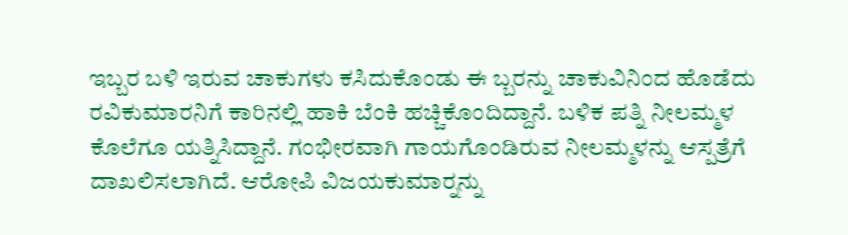ಇಬ್ಬರ ಬಳಿ ಇರುವ ಚಾಕುಗಳು ಕಸಿದುಕೊಂಡು ಈ ಬ್ಬರನ್ನು ಚಾಕುವಿನಿಂದ ಹೊಡೆದು ರವಿಕುಮಾರನಿಗೆ ಕಾರಿನಲ್ಲಿ ಹಾಕಿ ಬೆಂಕಿ ಹಚ್ಚಿಕೊಂದಿದ್ದಾನೆ. ಬಳಿಕ ಪತ್ನಿ ನೀಲಮ್ಮಳ ಕೊಲೆಗೂ ಯತ್ನಿಸಿದ್ದಾನೆ. ಗಂಭೀರವಾಗಿ ಗಾಯಗೊಂಡಿರುವ ನೀಲಮ್ಮಳನ್ನು ಆಸ್ಪತ್ರೆಗೆ ದಾಖಲಿಸಲಾಗಿದೆ. ಆರೋಪಿ ವಿಜಯಕುಮಾರ್‍ನನ್ನು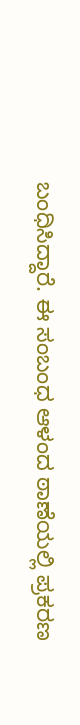ಬಂಧಿಸಿದ್ದಾರೆ. ಈ ಸಂಬಂಧ ಆಳಂದ ಠಾಣೆಯಲ್ಲಿ ಪ್ರಕರಣ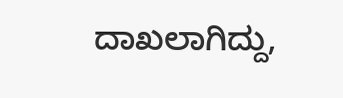ದಾಖಲಾಗಿದ್ದು,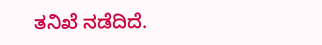ತನಿಖೆ ನಡೆದಿದೆ.